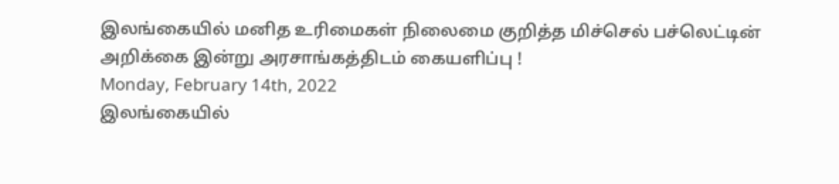இலங்கையில் மனித உரிமைகள் நிலைமை குறித்த மிச்செல் பச்லெட்டின் அறிக்கை இன்று அரசாங்கத்திடம் கையளிப்பு !
Monday, February 14th, 2022
இலங்கையில்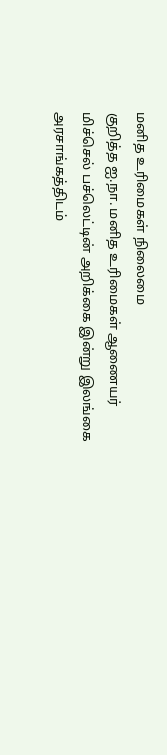மனித உரிமைகள் நிலைமை
குறித்த ஐ.நா. மனித உரிமைகள் ஆணையர் மிச்செல் பச்லெட்டின் அறிக்கை இன்று இலங்கை அரசாங்கத்திடம்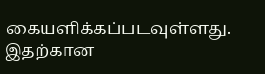கையளிக்கப்படவுள்ளது.
இதற்கான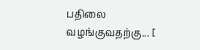பதிலை வழங்குவதற்கு... [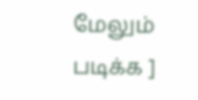மேலும் படிக்க ]